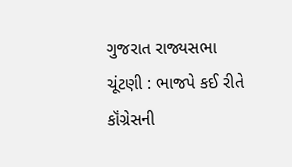ગુજરાત રાજ્યસભા ચૂંટણી : ભાજપે કઈ રીતે કૉંગ્રેસની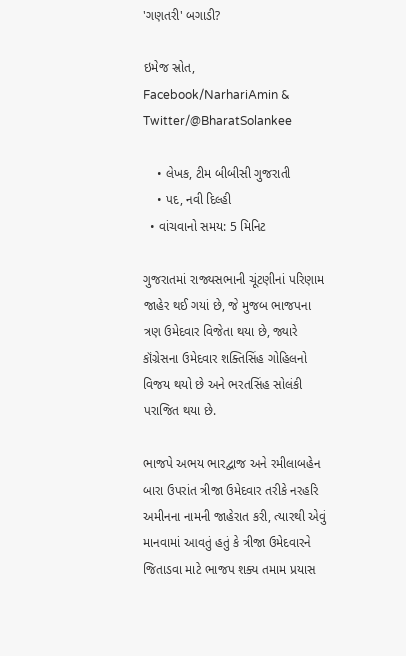'ગણતરી' બગાડી?

ઇમેજ સ્રોત, Facebook/NarhariAmin & Twitter/@BharatSolankee

    • લેખક, ટીમ બીબીસી ગુજરાતી
    • પદ, નવી દિલ્હી
  • વાંચવાનો સમય: 5 મિનિટ

ગુજરાતમાં રાજ્યસભાની ચૂંટણીનાં પરિણામ જાહેર થઈ ગયાં છે, જે મુજબ ભાજપના ત્રણ ઉમેદવાર વિજેતા થયા છે, જ્યારે કૉંગ્રેસના ઉમેદવાર શક્તિસિંહ ગોહિલનો વિજય થયો છે અને ભરતસિંહ સોલંકી પરાજિત થયા છે.

ભાજપે અભય ભારદ્વાજ અને રમીલાબહેન બારા ઉપરાંત ત્રીજા ઉમેદવાર તરીકે નરહરિ અમીનના નામની જાહેરાત કરી, ત્યારથી એવું માનવામાં આવતું હતું કે ત્રીજા ઉમેદવારને જિતાડવા માટે ભાજપ શક્ય તમામ પ્રયાસ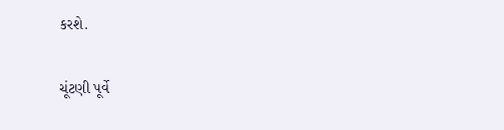કરશે.

ચૂંટણી પૂર્વે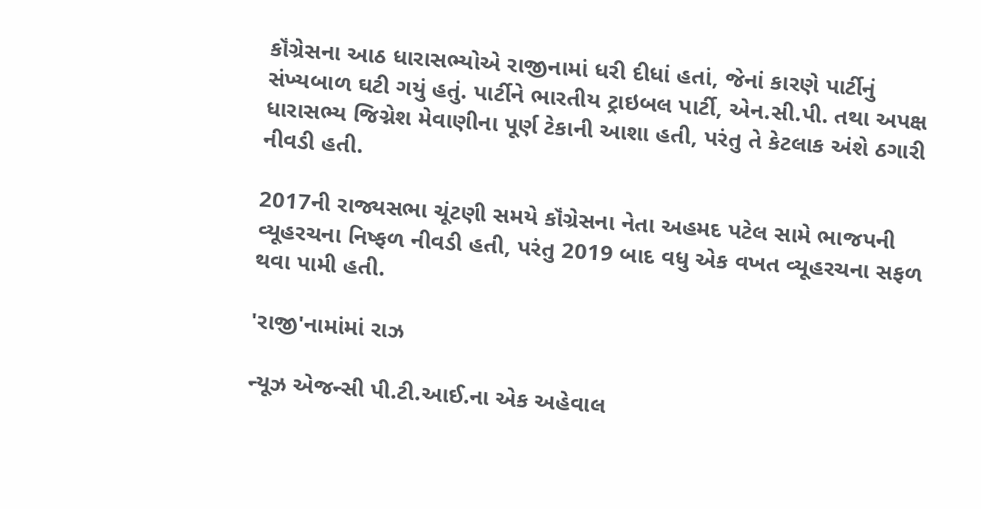કૉંગ્રેસના આઠ ધારાસભ્યોએ રાજીનામાં ધરી દીધાં હતાં, જેનાં કારણે પાર્ટીનું સંખ્યબાળ ઘટી ગયું હતું. પાર્ટીને ભારતીય ટ્રાઇબલ પાર્ટી, એન.સી.પી. તથા અપક્ષ ધારાસભ્ય જિગ્નેશ મેવાણીના પૂર્ણ ટેકાની આશા હતી, પરંતુ તે કેટલાક અંશે ઠગારી નીવડી હતી.

2017ની રાજ્યસભા ચૂંટણી સમયે કૉંગ્રેસના નેતા અહમદ પટેલ સામે ભાજપની વ્યૂહરચના નિષ્ફળ નીવડી હતી, પરંતુ 2019 બાદ વધુ એક વખત વ્યૂહરચના સફળ થવા પામી હતી.

'રાજી'નામાંમાં રાઝ

ન્યૂઝ એજન્સી પી.ટી.આઈ.ના એક અહેવાલ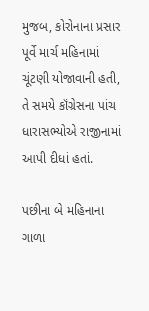મુજબ, કોરોનાના પ્રસાર પૂર્વે માર્ચ મહિનામાં ચૂંટણી યોજાવાની હતી, તે સમયે કૉંગ્રેસના પાંચ ધારાસભ્યોએ રાજીનામાં આપી દીધાં હતાં.

પછીના બે મહિનાના ગાળા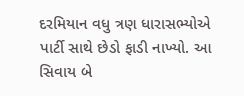દરમિયાન વધુ ત્રણ ધારાસભ્યોએ પાર્ટી સાથે છેડો ફાડી નાખ્યો. આ સિવાય બે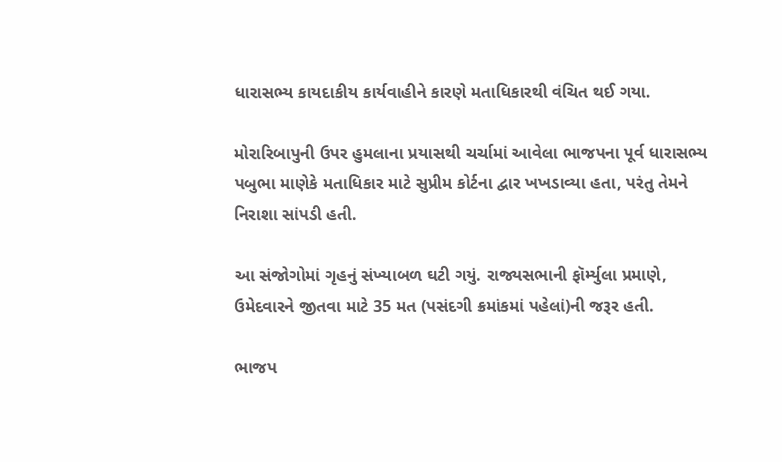ધારાસભ્ય કાયદાકીય કાર્યવાહીને કારણે મતાધિકારથી વંચિત થઈ ગયા.

મોરારિબાપુની ઉપર હુમલાના પ્રયાસથી ચર્ચામાં આવેલા ભાજપના પૂર્વ ધારાસભ્ય પબુભા માણેકે મતાધિકાર માટે સુપ્રીમ કોર્ટના દ્વાર ખખડાવ્યા હતા, પરંતુ તેમને નિરાશા સાંપડી હતી.

આ સંજોગોમાં ગૃહનું સંખ્યાબળ ઘટી ગયું. રાજ્યસભાની ફૉર્મ્યુલા પ્રમાણે, ઉમેદવારને જીતવા માટે 35 મત (પસંદગી ક્રમાંકમાં પહેલાં)ની જરૂર હતી.

ભાજપ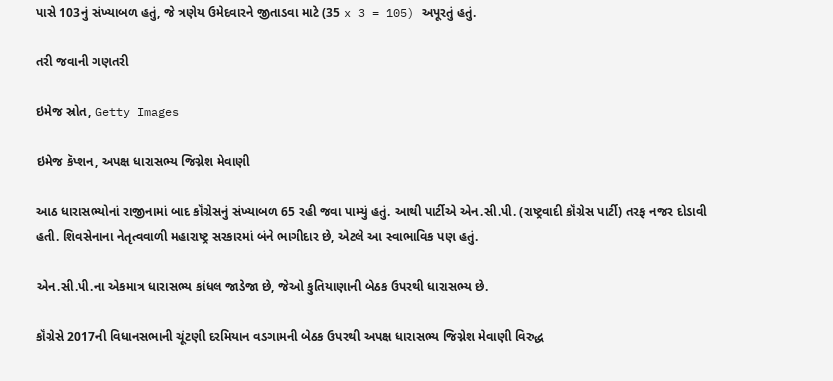પાસે 103નું સંખ્યાબળ હતું, જે ત્રણેય ઉમેદવારને જીતાડવા માટે (35 x 3 = 105) અપૂરતું હતું.

તરી જવાની ગણતરી

ઇમેજ સ્રોત, Getty Images

ઇમેજ કૅપ્શન, અપક્ષ ધારાસભ્ય જિગ્નેશ મેવાણી

આઠ ધારાસભ્યોનાં રાજીનામાં બાદ કૉંગ્રેસનું સંખ્યાબળ 65 રહી જવા પામ્યું હતું. આથી પાર્ટીએ એન.સી.પી. (રાષ્ટ્રવાદી કૉંગ્રેસ પાર્ટી) તરફ નજર દોડાવી હતી. શિવસેનાના નેતૃત્વવાળી મહારાષ્ટ્ર સરકારમાં બંને ભાગીદાર છે, એટલે આ સ્વાભાવિક પણ હતું.

એન.સી.પી.ના એકમાત્ર ધારાસભ્ય કાંધલ જાડેજા છે, જેઓ કુતિયાણાની બેઠક ઉપરથી ધારાસભ્ય છે.

કૉંગ્રેસે 2017ની વિધાનસભાની ચૂંટણી દરમિયાન વડગામની બેઠક ઉપરથી અપક્ષ ધારાસભ્ય જિગ્નેશ મેવાણી વિરુદ્ધ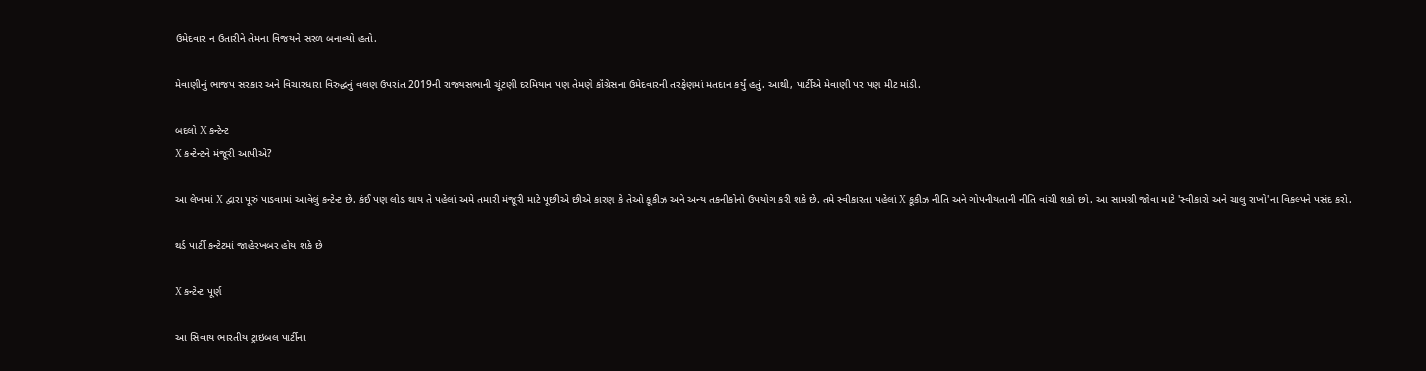ઉમેદવાર ન ઉતારીને તેમના વિજયને સરળ બનાવ્યો હતો.

મેવાણીનું ભાજપ સરકાર અને વિચારધારા વિરુદ્ધનું વલણ ઉપરાંત 2019ની રાજ્યસભાની ચૂંટણી દરમિયાન પણ તેમણે કૉંગ્રેસના ઉમેદવારની તરફેણમાં મતદાન કર્યું હતું. આથી, પાર્ટીએ મેવાણી પર પણ મીટ માંડી.

બદલો X કન્ટેન્ટ
X કન્ટેન્ટને મંજૂરી આપીએ?

આ લેખમાં X દ્વારા પૂરું પાડવામાં આવેલું કન્ટેન્ટ છે. કંઈ પણ લોડ થાય તે પહેલાં અમે તમારી મંજૂરી માટે પૂછીએ છીએ કારણ કે તેઓ કૂકીઝ અને અન્ય તકનીકોનો ઉપયોગ કરી શકે છે. તમે સ્વીકારતા પહેલાં X કૂકીઝ નીતિ અને ગોપનીયતાની નીતિ વાંચી શકો છો. આ સામગ્રી જોવા માટે 'સ્વીકારો અને ચાલુ રાખો'ના વિકલ્પને પસંદ કરો.

થર્ડ પાર્ટી કન્ટેટમાં જાહેરખબર હોય શકે છે

X કન્ટેન્ટ પૂર્ણ

આ સિવાય ભારતીય ટ્રાઇબલ પાર્ટીના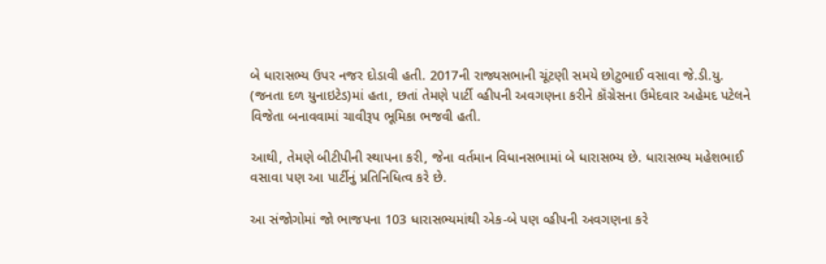બે ધારાસભ્ય ઉપર નજર દોડાવી હતી. 2017ની રાજ્યસભાની ચૂંટણી સમયે છોટુભાઈ વસાવા જે.ડી.યુ. (જનતા દળ યુનાઇટેડ)માં હતા, છતાં તેમણે પાર્ટી વ્હીપની અવગણના કરીને કૉંગ્રેસના ઉમેદવાર અહેમદ પટેલને વિજેતા બનાવવામાં ચાવીરૂપ ભૂમિકા ભજવી હતી.

આથી, તેમણે બીટીપીની સ્થાપના કરી, જેના વર્તમાન વિધાનસભામાં બે ધારાસભ્ય છે. ધારાસભ્ય મહેશભાઈ વસાવા પણ આ પાર્ટીનું પ્રતિનિધિત્વ કરે છે.

આ સંજોગોમાં જો ભાજપના 103 ધારાસભ્યમાંથી એક-બે પણ વ્હીપની અવગણના કરે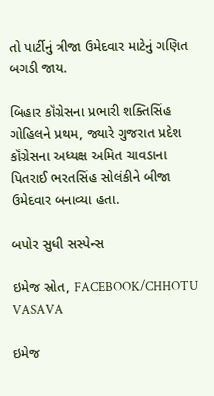તો પાર્ટીનું ત્રીજા ઉમેદવાર માટેનું ગણિત બગડી જાય.

બિહાર કૉંગ્રેસના પ્રભારી શક્તિસિંહ ગોહિલને પ્રથમ, જ્યારે ગુજરાત પ્રદેશ કૉંગ્રેસના અધ્યક્ષ અમિત ચાવડાના પિતરાઈ ભરતસિંહ સોલંકીને બીજા ઉમેદવાર બનાવ્યા હતા.

બપોર સુધી સસ્પેન્સ

ઇમેજ સ્રોત, FACEBOOK/CHHOTU VASAVA

ઇમેજ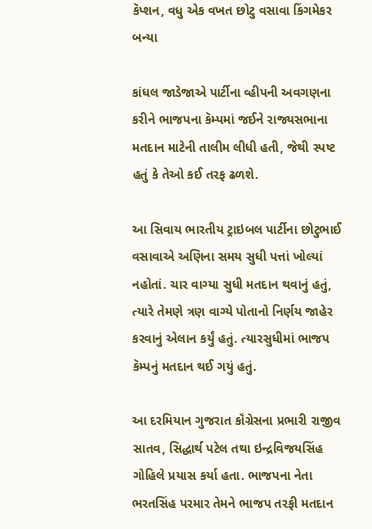કૅપ્શન, વધુ એક વખત છોટુ વસાવા કિંગમેકર બન્યા

કાંધલ જાડેજાએ પાર્ટીના વ્હીપની અવગણના કરીને ભાજપના કૅમ્પમાં જઈને રાજ્યસભાના મતદાન માટેની તાલીમ લીધી હતી, જેથી સ્પષ્ટ હતું કે તેઓ કઈ તરફ ઢળશે.

આ સિવાય ભારતીય ટ્રાઇબલ પાર્ટીના છોટુભાઈ વસાવાએ અણિના સમય સુધી પત્તાં ખોલ્યાં નહોતાં. ચાર વાગ્યા સુધી મતદાન થવાનું હતું, ત્યારે તેમણે ત્રણ વાગ્યે પોતાનો નિર્ણય જાહેર કરવાનું એલાન કર્યું હતું. ત્યારસુધીમાં ભાજપ કૅમ્પનું મતદાન થઈ ગયું હતું.

આ દરમિયાન ગુજરાત કૉંગ્રેસના પ્રભારી રાજીવ સાતવ, સિદ્ધાર્થ પટેલ તથા ઇન્દ્રવિજયસિંહ ગોહિલે પ્રયાસ કર્યા હતા. ભાજપના નેતા ભરતસિંહ પરમાર તેમને ભાજપ તરફી મતદાન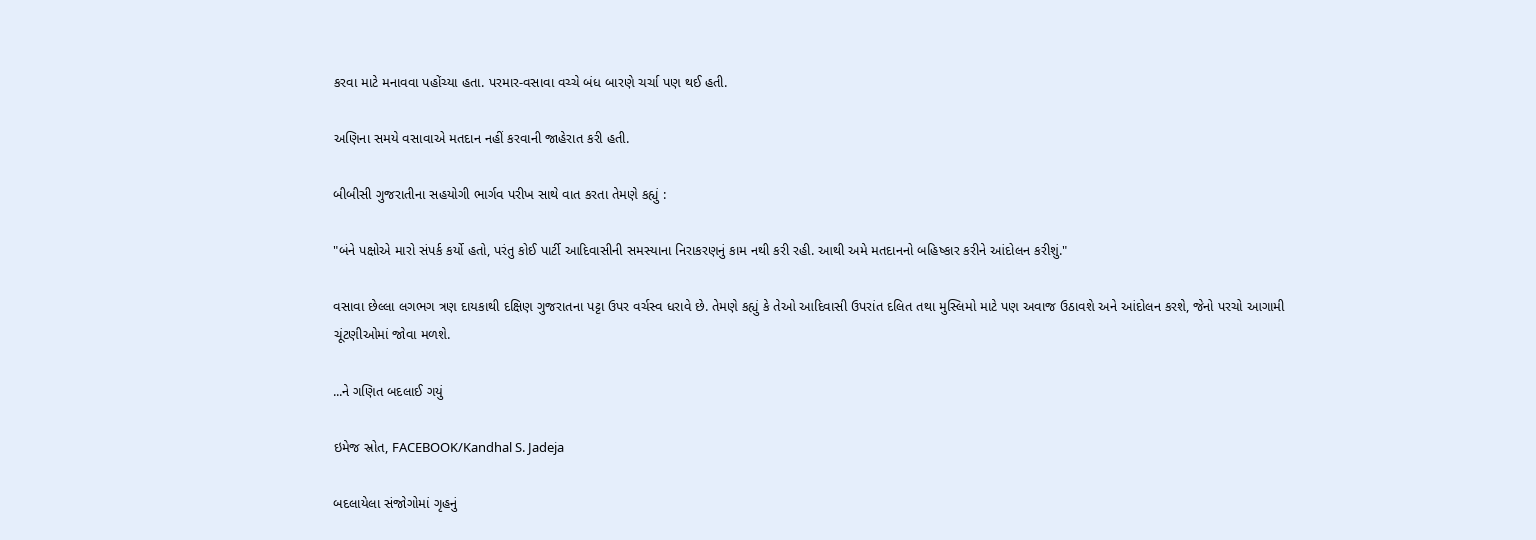કરવા માટે મનાવવા પહોંચ્યા હતા. પરમાર-વસાવા વચ્ચે બંધ બારણે ચર્ચા પણ થઈ હતી.

અણિના સમયે વસાવાએ મતદાન નહીં કરવાની જાહેરાત કરી હતી.

બીબીસી ગુજરાતીના સહયોગી ભાર્ગવ પરીખ સાથે વાત કરતા તેમણે કહ્યું :

"બંને પક્ષોએ મારો સંપર્ક કર્યો હતો, પરંતુ કોઈ પાર્ટી આદિવાસીની સમસ્યાના નિરાકરણનું કામ નથી કરી રહી. આથી અમે મતદાનનો બહિષ્કાર કરીને આંદોલન કરીશું."

વસાવા છેલ્લા લગભગ ત્રણ દાયકાથી દક્ષિણ ગુજરાતના પટ્ટા ઉપર વર્ચસ્વ ધરાવે છે. તેમણે કહ્યું કે તેઓ આદિવાસી ઉપરાંત દલિત તથા મુસ્લિમો માટે પણ અવાજ ઉઠાવશે અને આંદોલન કરશે, જેનો પરચો આગામી ચૂંટણીઓમાં જોવા મળશે.

...ને ગણિત બદલાઈ ગયું

ઇમેજ સ્રોત, FACEBOOK/Kandhal S. Jadeja

બદલાયેલા સંજોગોમાં ગૃહનું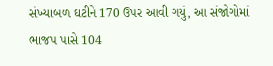સંખ્યાબળ ઘટીને 170 ઉપર આવી ગયું, આ સંજોગોમાં ભાજપ પાસે 104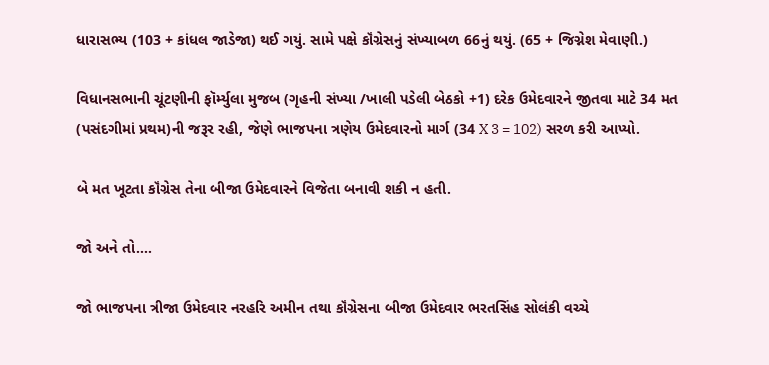ધારાસભ્ય (103 + કાંધલ જાડેજા) થઈ ગયું. સામે પક્ષે કૉંગ્રેસનું સંખ્યાબળ 66નું થયું. (65 + જિગ્નેશ મેવાણી.)

વિધાનસભાની ચૂંટણીની ફૉર્મ્યુલા મુજબ (ગૃહની સંખ્યા /ખાલી પડેલી બેઠકો +1) દરેક ઉમેદવારને જીતવા માટે 34 મત (પસંદગીમાં પ્રથમ)ની જરૂર રહી, જેણે ભાજપના ત્રણેય ઉમેદવારનો માર્ગ (34 X 3 = 102) સરળ કરી આપ્યો.

બે મત ખૂટતા કૉંગ્રેસ તેના બીજા ઉમેદવારને વિજેતા બનાવી શકી ન હતી.

જો અને તો....

જો ભાજપના ત્રીજા ઉમેદવાર નરહરિ અમીન તથા કૉંગ્રેસના બીજા ઉમેદવાર ભરતસિંહ સોલંકી વચ્ચે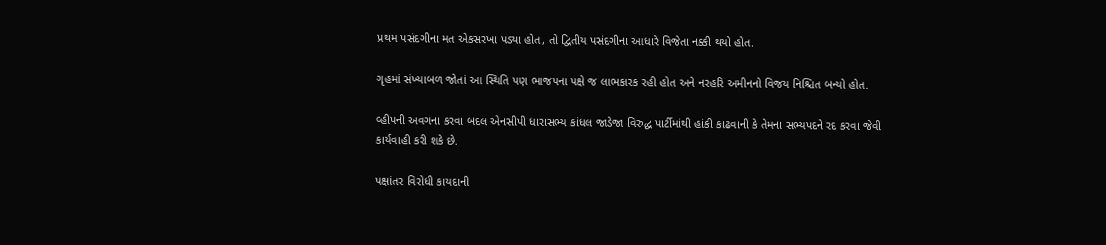પ્રથમ પસંદગીના મત એકસરખા પડ્યા હોત, તો દ્વિતીય પસંદગીના આધારે વિજેતા નક્કી થયો હોત.

ગૃહમાં સંખ્યાબળ જોતાં આ સ્થિતિ પણ ભાજપના પક્ષે જ લાભકારક રહી હોત અને નરહરિ અમીનનો વિજય નિશ્ચિત બન્યો હોત.

વ્હીપની અવગના કરવા બદલ એનસીપી ધારાસભ્ય કાંધલ જાડેજા વિરુદ્ધ પાર્ટીમાંથી હાંકી કાઢવાની કે તેમના સભ્યપદને રદ કરવા જેવી કાર્યવાહી કરી શકે છે.

પક્ષાંતર વિરોધી કાયદાની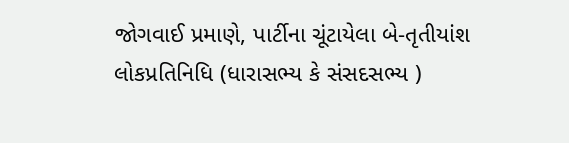જોગવાઈ પ્રમાણે, પાર્ટીના ચૂંટાયેલા બે-તૃતીયાંશ લોકપ્રતિનિધિ (ધારાસભ્ય કે સંસદસભ્ય )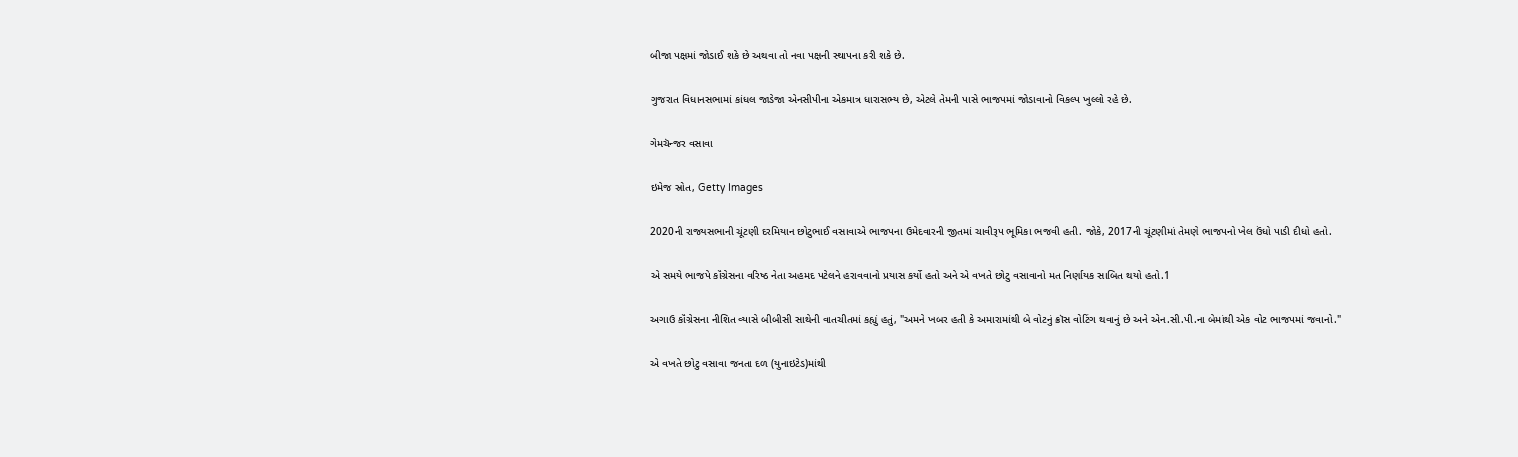બીજા પક્ષમાં જોડાઈ શકે છે અથવા તો નવા પક્ષની સ્થાપના કરી શકે છે.

ગુજરાત વિધાનસભામાં કાંધલ જાડેજા એનસીપીના એકમાત્ર ધારાસભ્ય છે, એટલે તેમની પાસે ભાજપમાં જોડાવાનો વિકલ્પ ખુલ્લો રહે છે.

ગેમચૅન્જર વસાવા

ઇમેજ સ્રોત, Getty Images

2020ની રાજ્યસભાની ચૂંટણી દરમિયાન છોટુભાઈ વસાવાએ ભાજપના ઉમેદવારની જીતમાં ચાવીરૂપ ભૂમિકા ભજવી હતી. જોકે, 2017ની ચૂંટણીમાં તેમણે ભાજપનો ખેલ ઉંધો પાડી દીધો હતો.

એ સમયે ભાજપે કૉંગ્રેસના વરિષ્ઠ નેતા અહમદ પટેલને હરાવવાનો પ્રયાસ કર્યો હતો અને એ વખતે છોટુ વસાવાનો મત નિર્ણાયક સાબિત થયો હતો.1

અગાઉ કૉંગ્રેસના નીશિત વ્યાસે બીબીસી સાથેની વાતચીતમાં કહ્યું હતું, "અમને ખબર હતી કે અમારામાંથી બે વોટનું ક્રૉસ વોટિંગ થવાનું છે અને એન.સી.પી.ના બેમાંથી એક વોટ ભાજપમાં જવાનો."

એ વખતે છોટુ વસાવા જનતા દળ (યુનાઇટેડ)માંથી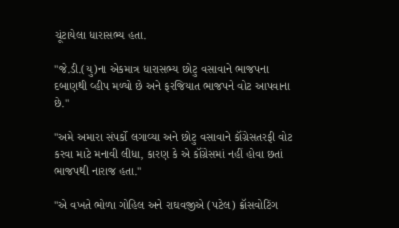ચૂંટાયેલા ધારાસભ્ય હતા.

"જે.ડી.(યુ)ના એકમાત્ર ધારાસભ્ય છોટુ વસાવાને ભાજપના દબાણથી વ્હીપ મળ્યો છે અને ફરજિયાત ભાજપને વોટ આપવાના છે."

"અમે અમારા સંપર્કો લગાવ્યા અને છોટુ વસાવાને કૉંગ્રેસતરફી વોટ કરવા માટે મનાવી લીધા, કારણ કે એ કૉંગ્રેસમાં નહીં હોવા છતાં ભાજપથી નારાજ હતા."

"એ વખતે ભોળા ગોહિલ અને રાઘવજીએ (પટેલ) ક્રૉસવોટિંગ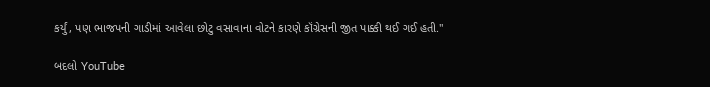કર્યું, પણ ભાજપની ગાડીમાં આવેલા છોટુ વસાવાના વોટને કારણે કૉંગ્રેસની જીત પાક્કી થઈ ગઈ હતી."

બદલો YouTube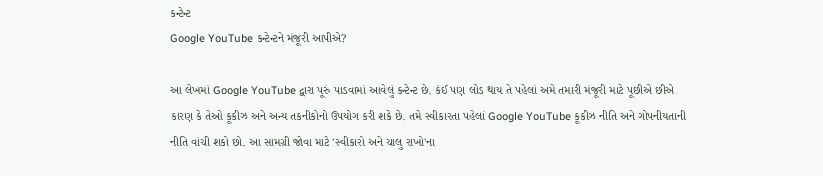કન્ટેન્ટ
Google YouTube કન્ટેન્ટને મંજૂરી આપીએ?

આ લેખમાં Google YouTube દ્વારા પૂરું પાડવામાં આવેલું કન્ટેન્ટ છે. કંઈ પણ લોડ થાય તે પહેલાં અમે તમારી મંજૂરી માટે પૂછીએ છીએ કારણ કે તેઓ કૂકીઝ અને અન્ય તકનીકોનો ઉપયોગ કરી શકે છે. તમે સ્વીકારતા પહેલાં Google YouTube કૂકીઝ નીતિ અને ગોપનીયતાની નીતિ વાંચી શકો છો. આ સામગ્રી જોવા માટે 'સ્વીકારો અને ચાલુ રાખો'ના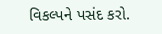વિકલ્પને પસંદ કરો.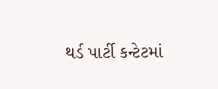થર્ડ પાર્ટી કન્ટેટમાં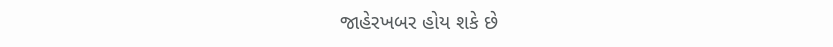જાહેરખબર હોય શકે છે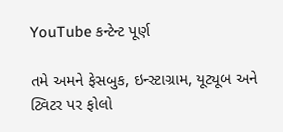YouTube કન્ટેન્ટ પૂર્ણ

તમે અમને ફેસબુક, ઇન્સ્ટાગ્રામ, યૂટ્યૂબ અને ટ્વિટર પર ફોલો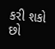કરી શકો છો